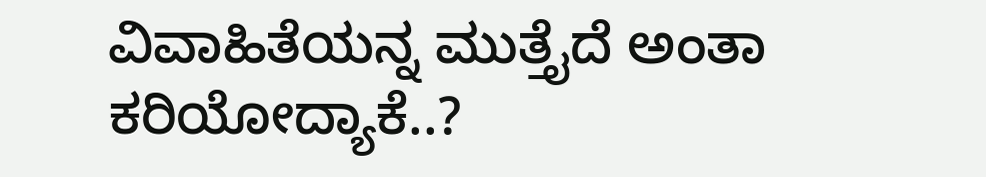ವಿವಾಹಿತೆಯನ್ನ ಮುತ್ತೈದೆ ಅಂತಾ ಕರಿಯೋದ್ಯಾಕೆ..?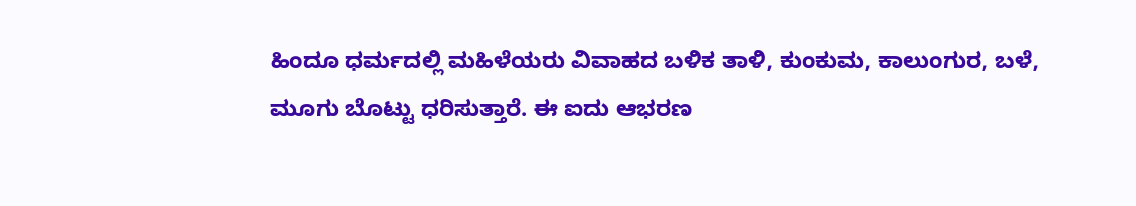ಹಿಂದೂ ಧರ್ಮದಲ್ಲಿ ಮಹಿಳೆಯರು ವಿವಾಹದ ಬಳಿಕ ತಾಳಿ, ಕುಂಕುಮ, ಕಾಲುಂಗುರ, ಬಳೆ, ಮೂಗು ಬೊಟ್ಟು ಧರಿಸುತ್ತಾರೆ. ಈ ಐದು ಆಭರಣ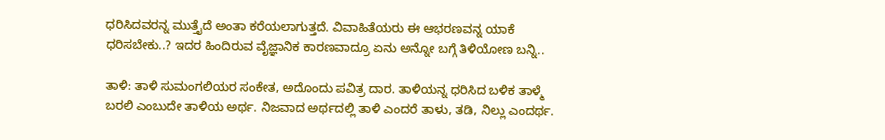ಧರಿಸಿದವರನ್ನ ಮುತ್ತೈದೆ ಅಂತಾ ಕರೆಯಲಾಗುತ್ತದೆ. ವಿವಾಹಿತೆಯರು ಈ ಆಭರಣವನ್ನ ಯಾಕೆ ಧರಿಸಬೇಕು..? ಇದರ ಹಿಂದಿರುವ ವೈಜ್ಞಾನಿಕ ಕಾರಣವಾದ್ರೂ ಏನು ಅನ್ನೋ ಬಗ್ಗೆ ತಿಳಿಯೋಣ ಬನ್ನಿ..

ತಾಳಿ: ತಾಳಿ ಸುಮಂಗಲಿಯರ ಸಂಕೇತ, ಅದೊಂದು ಪವಿತ್ರ ದಾರ. ತಾಳಿಯನ್ನ ಧರಿಸಿದ ಬಳಿಕ ತಾಳ್ಮೆ ಬರಲಿ ಎಂಬುದೇ ತಾಳಿಯ ಅರ್ಥ. ನಿಜವಾದ ಅರ್ಥದಲ್ಲಿ ತಾಳಿ ಎಂದರೆ ತಾಳು, ತಡಿ, ನಿಲ್ಲು ಎಂದರ್ಥ.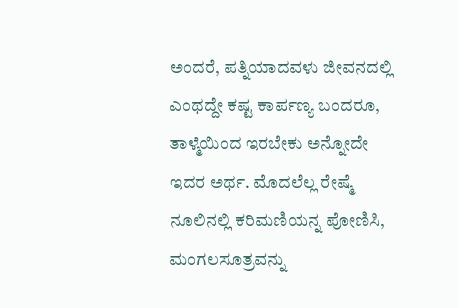ಅಂದರೆ, ಪತ್ನಿಯಾದವಳು ಜೀವನದಲ್ಲಿ ಎಂಥದ್ದೇ ಕಷ್ಟ ಕಾರ್ಪಣ್ಯ ಬಂದರೂ, ತಾಳ್ಮೆಯಿಂದ ಇರಬೇಕು ಅನ್ನೋದೇ ಇದರ ಅರ್ಥ. ಮೊದಲೆಲ್ಲ ರೇಷ್ಮೆ ನೂಲಿನಲ್ಲಿ ಕರಿಮಣಿಯನ್ನ ಪೋಣಿಸಿ, ಮಂಗಲಸೂತ್ರವನ್ನು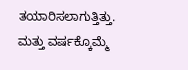ತಯಾರಿಸಲಾಗುತ್ತಿತ್ತು. ಮತ್ತು ವರ್ಷಕ್ಕೊಮ್ಮೆ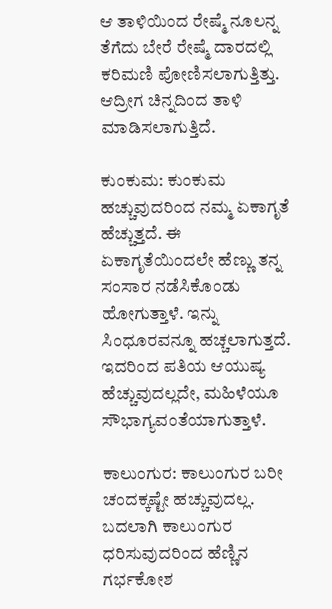ಆ ತಾಳಿಯಿಂದ ರೇಷ್ಮೆ ನೂಲನ್ನ ತೆಗೆದು ಬೇರೆ ರೇಷ್ಮೆ ದಾರದಲ್ಲಿ ಕರಿಮಣಿ ಪೋಣಿಸಲಾಗುತ್ತಿತ್ತು. ಆದ್ರೀಗ ಚಿನ್ನದಿಂದ ತಾಳಿ ಮಾಡಿಸಲಾಗುತ್ತಿದೆ.

ಕುಂಕುಮ: ಕುಂಕುಮ ಹಚ್ಚುವುದರಿಂದ ನಮ್ಮ ಏಕಾಗೃತೆ ಹೆಚ್ಚುತ್ತದೆ. ಈ ಏಕಾಗೃತೆಯಿಂದಲೇ ಹೆಣ್ಣು ತನ್ನ ಸಂಸಾರ ನಡೆಸಿಕೊಂಡು ಹೋಗುತ್ತಾಳೆ. ಇನ್ನು ಸಿಂಧೂರವನ್ನೂ ಹಚ್ಚಲಾಗುತ್ತದೆ. ಇದರಿಂದ ಪತಿಯ ಆಯುಷ್ಯ ಹೆಚ್ಚುವುದಲ್ಲದೇ, ಮಹಿಳೆಯೂ ಸೌಭಾಗ್ಯವಂತೆಯಾಗುತ್ತಾಳೆ.

ಕಾಲುಂಗುರ: ಕಾಲುಂಗುರ ಬರೀ ಚಂದಕ್ಕಷ್ಟೇ ಹಚ್ಚುವುದಲ್ಲ. ಬದಲಾಗಿ ಕಾಲುಂಗುರ ಧರಿಸುವುದರಿಂದ ಹೆಣ್ಣಿನ ಗರ್ಭಕೋಶ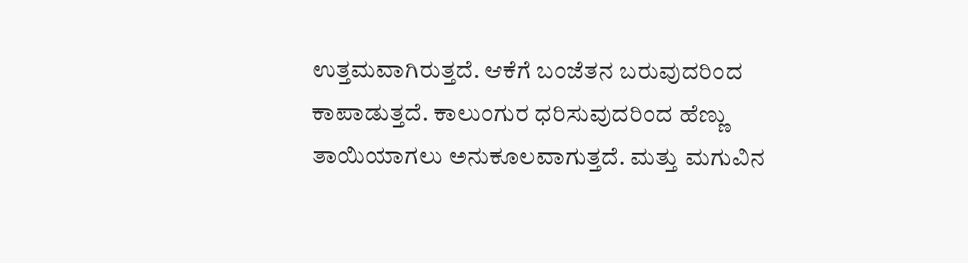ಉತ್ತಮವಾಗಿರುತ್ತದೆ. ಆಕೆಗೆ ಬಂಜೆತನ ಬರುವುದರಿಂದ ಕಾಪಾಡುತ್ತದೆ. ಕಾಲುಂಗುರ ಧರಿಸುವುದರಿಂದ ಹೆಣ್ಣು ತಾಯಿಯಾಗಲು ಅನುಕೂಲವಾಗುತ್ತದೆ. ಮತ್ತು ಮಗುವಿನ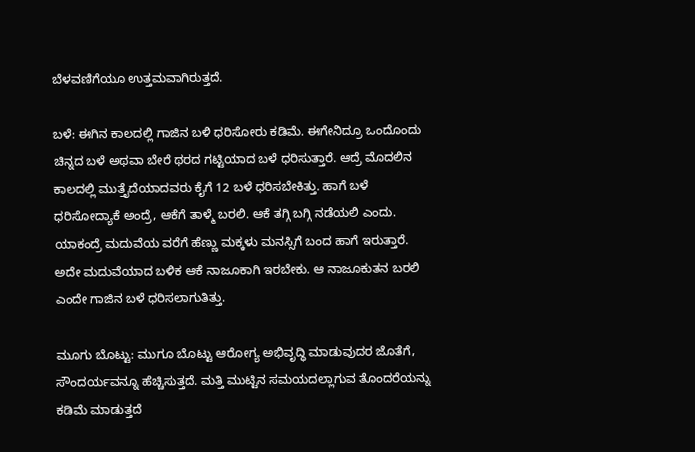ಬೆಳವಣಿಗೆಯೂ ಉತ್ತಮವಾಗಿರುತ್ತದೆ.

ಬಳೆ: ಈಗಿನ ಕಾಲದಲ್ಲಿ ಗಾಜಿನ ಬಳಿ ಧರಿಸೋರು ಕಡಿಮೆ. ಈಗೇನಿದ್ರೂ ಒಂದೊಂದು ಚಿನ್ನದ ಬಳೆ ಅಥವಾ ಬೇರೆ ಥರದ ಗಟ್ಟಿಯಾದ ಬಳೆ ಧರಿಸುತ್ತಾರೆ. ಆದ್ರೆ ಮೊದಲಿನ ಕಾಲದಲ್ಲಿ ಮುತ್ತೈದೆಯಾದವರು ಕೈಗೆ 12 ಬಳೆ ಧರಿಸಬೇಕಿತ್ತು. ಹಾಗೆ ಬಳೆ ಧರಿಸೋದ್ಯಾಕೆ ಅಂದ್ರೆ, ಆಕೆಗೆ ತಾಳ್ಮೆ ಬರಲಿ. ಆಕೆ ತಗ್ಗಿ ಬಗ್ಗಿ ನಡೆಯಲಿ ಎಂದು. ಯಾಕಂದ್ರೆ ಮದುವೆಯ ವರೆಗೆ ಹೆಣ್ಣು ಮಕ್ಕಳು ಮನಸ್ಸಿಗೆ ಬಂದ ಹಾಗೆ ಇರುತ್ತಾರೆ. ಅದೇ ಮದುವೆಯಾದ ಬಳಿಕ ಆಕೆ ನಾಜೂಕಾಗಿ ಇರಬೇಕು. ಆ ನಾಜೂಕುತನ ಬರಲಿ ಎಂದೇ ಗಾಜಿನ ಬಳೆ ಧರಿಸಲಾಗುತಿತ್ತು.

ಮೂಗು ಬೊಟ್ಟು: ಮುಗೂ ಬೊಟ್ಟು ಆರೋಗ್ಯ ಅಭಿವೃದ್ಧಿ ಮಾಡುವುದರ ಜೊತೆಗೆ, ಸೌಂದರ್ಯವನ್ನೂ ಹೆಚ್ಚಿಸುತ್ತದೆ. ಮತ್ತಿ ಮುಟ್ಟಿನ ಸಮಯದಲ್ಲಾಗುವ ತೊಂದರೆಯನ್ನು ಕಡಿಮೆ ಮಾಡುತ್ತದೆ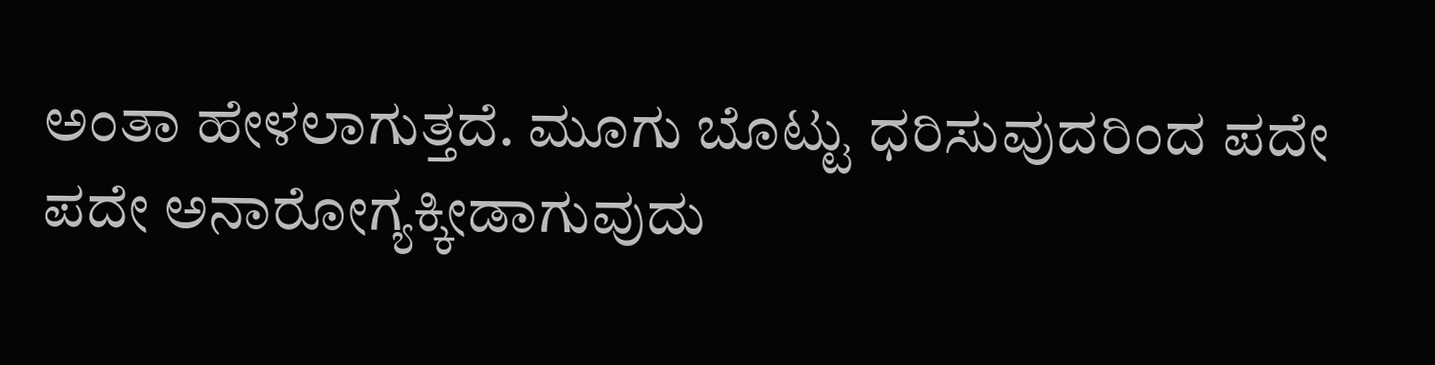ಅಂತಾ ಹೇಳಲಾಗುತ್ತದೆ. ಮೂಗು ಬೊಟ್ಟು ಧರಿಸುವುದರಿಂದ ಪದೇ ಪದೇ ಅನಾರೋಗ್ಯಕ್ಕೀಡಾಗುವುದು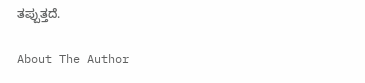ತಪ್ಪುತ್ತದೆ.

About The Author